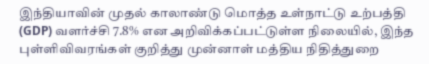இந்தியாவின் முதல் காலாண்டு மொத்த உள்நாட்டு உற்பத்தி (GDP) வளர்ச்சி 7.8% என அறிவிக்கப்பட்டுள்ள நிலையில், இந்த புள்ளிவிவரங்கள் குறித்து முன்னாள் மத்திய நிதித்துறை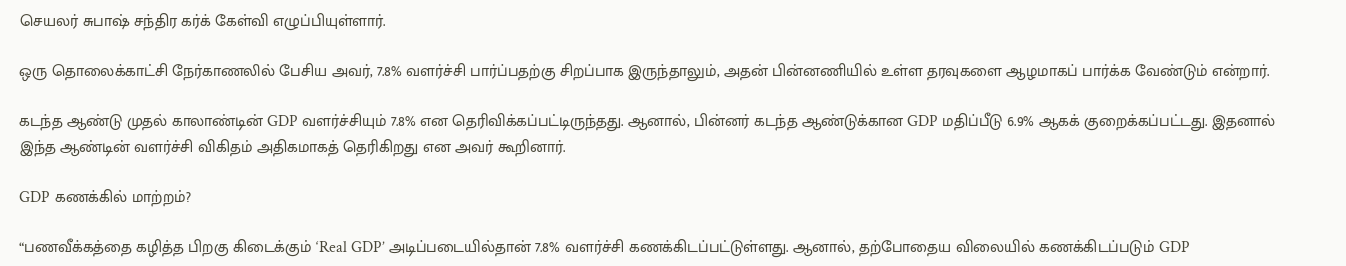செயலர் சுபாஷ் சந்திர கர்க் கேள்வி எழுப்பியுள்ளார்.

ஒரு தொலைக்காட்சி நேர்காணலில் பேசிய அவர், 7.8% வளர்ச்சி பார்ப்பதற்கு சிறப்பாக இருந்தாலும், அதன் பின்னணியில் உள்ள தரவுகளை ஆழமாகப் பார்க்க வேண்டும் என்றார்.

கடந்த ஆண்டு முதல் காலாண்டின் GDP வளர்ச்சியும் 7.8% என தெரிவிக்கப்பட்டிருந்தது. ஆனால், பின்னர் கடந்த ஆண்டுக்கான GDP மதிப்பீடு 6.9% ஆகக் குறைக்கப்பட்டது. இதனால் இந்த ஆண்டின் வளர்ச்சி விகிதம் அதிகமாகத் தெரிகிறது என அவர் கூறினார்.

GDP கணக்கில் மாற்றம்?

“பணவீக்கத்தை கழித்த பிறகு கிடைக்கும் ‘Real GDP’ அடிப்படையில்தான் 7.8% வளர்ச்சி கணக்கிடப்பட்டுள்ளது. ஆனால், தற்போதைய விலையில் கணக்கிடப்படும் GDP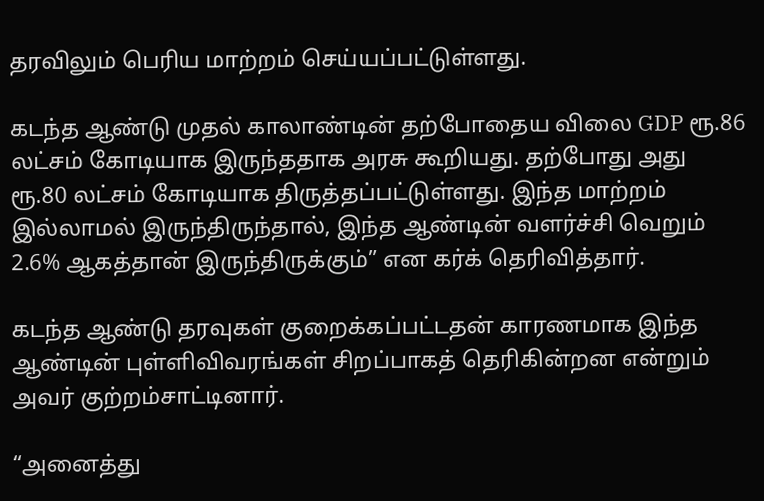தரவிலும் பெரிய மாற்றம் செய்யப்பட்டுள்ளது.

கடந்த ஆண்டு முதல் காலாண்டின் தற்போதைய விலை GDP ரூ.86 லட்சம் கோடியாக இருந்ததாக அரசு கூறியது. தற்போது அது ரூ.80 லட்சம் கோடியாக திருத்தப்பட்டுள்ளது. இந்த மாற்றம் இல்லாமல் இருந்திருந்தால், இந்த ஆண்டின் வளர்ச்சி வெறும் 2.6% ஆகத்தான் இருந்திருக்கும்” என கர்க் தெரிவித்தார்.

கடந்த ஆண்டு தரவுகள் குறைக்கப்பட்டதன் காரணமாக இந்த ஆண்டின் புள்ளிவிவரங்கள் சிறப்பாகத் தெரிகின்றன என்றும் அவர் குற்றம்சாட்டினார்.

“அனைத்து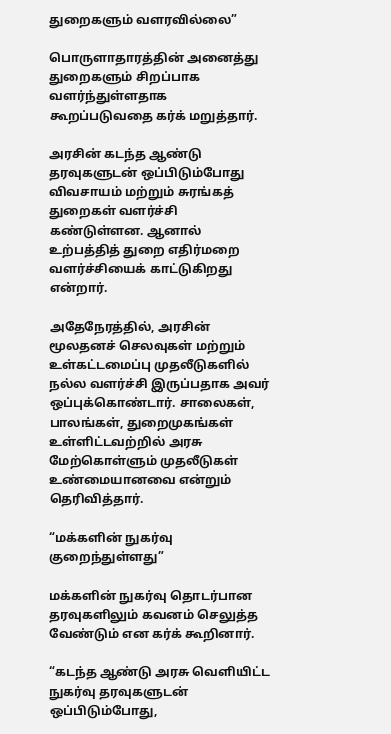துறைகளும் வளரவில்லை”

பொருளாதாரத்தின் அனைத்து துறைகளும் சிறப்பாக வளர்ந்துள்ளதாக கூறப்படுவதை கர்க் மறுத்தார்.

அரசின் கடந்த ஆண்டு தரவுகளுடன் ஒப்பிடும்போது விவசாயம் மற்றும் சுரங்கத் துறைகள் வளர்ச்சி கண்டுள்ளன. ஆனால் உற்பத்தித் துறை எதிர்மறை வளர்ச்சியைக் காட்டுகிறது என்றார்.

அதேநேரத்தில், அரசின் மூலதனச் செலவுகள் மற்றும் உள்கட்டமைப்பு முதலீடுகளில் நல்ல வளர்ச்சி இருப்பதாக அவர் ஒப்புக்கொண்டார். சாலைகள், பாலங்கள், துறைமுகங்கள் உள்ளிட்டவற்றில் அரசு மேற்கொள்ளும் முதலீடுகள் உண்மையானவை என்றும் தெரிவித்தார்.

“மக்களின் நுகர்வு குறைந்துள்ளது”

மக்களின் நுகர்வு தொடர்பான தரவுகளிலும் கவனம் செலுத்த வேண்டும் என கர்க் கூறினார்.

“கடந்த ஆண்டு அரசு வெளியிட்ட நுகர்வு தரவுகளுடன் ஒப்பிடும்போது,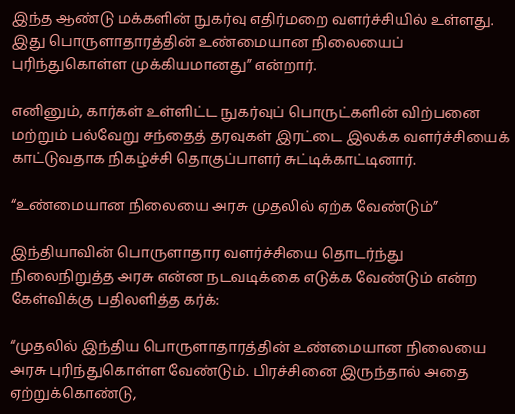இந்த ஆண்டு மக்களின் நுகர்வு எதிர்மறை வளர்ச்சியில் உள்ளது. இது பொருளாதாரத்தின் உண்மையான நிலையைப் புரிந்துகொள்ள முக்கியமானது” என்றார்.

எனினும், கார்கள் உள்ளிட்ட நுகர்வுப் பொருட்களின் விற்பனை மற்றும் பல்வேறு சந்தைத் தரவுகள் இரட்டை இலக்க வளர்ச்சியைக் காட்டுவதாக நிகழ்ச்சி தொகுப்பாளர் சுட்டிக்காட்டினார்.

“உண்மையான நிலையை அரசு முதலில் ஏற்க வேண்டும்”

இந்தியாவின் பொருளாதார வளர்ச்சியை தொடர்ந்து நிலைநிறுத்த அரசு என்ன நடவடிக்கை எடுக்க வேண்டும் என்ற கேள்விக்கு பதிலளித்த கர்க்:

“முதலில் இந்திய பொருளாதாரத்தின் உண்மையான நிலையை அரசு புரிந்துகொள்ள வேண்டும். பிரச்சினை இருந்தால் அதை ஏற்றுக்கொண்டு,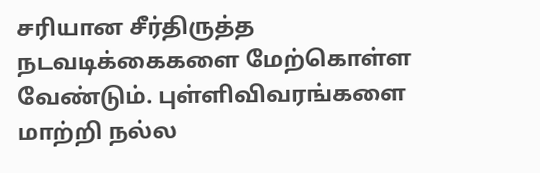சரியான சீர்திருத்த நடவடிக்கைகளை மேற்கொள்ள வேண்டும். புள்ளிவிவரங்களை மாற்றி நல்ல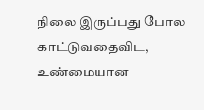நிலை இருப்பது போல காட்டுவதைவிட, உண்மையான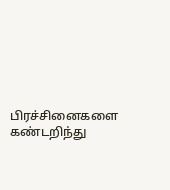பிரச்சினைகளை கண்டறிந்து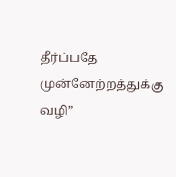தீர்ப்பதே முன்னேற்றத்துக்கு வழி”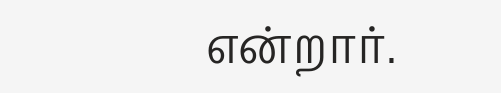என்றார்.